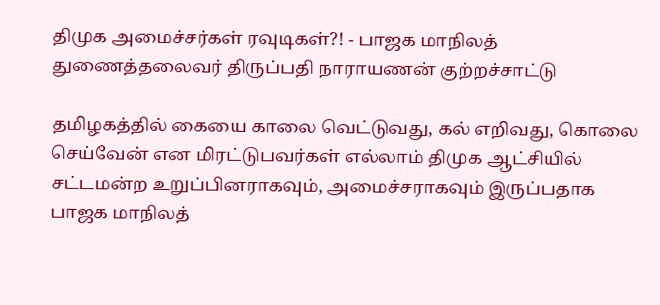திமுக அமைச்சர்கள் ரவுடிகள்?! - பாஜக மாநிலத் துணைத்தலைவர் திருப்பதி நாராயணன் குற்றச்சாட்டு

தமிழகத்தில் கையை காலை வெட்டுவது, கல் எறிவது, கொலை செய்வேன் என மிரட்டுபவர்கள் எல்லாம் திமுக ஆட்சியில் சட்டமன்ற உறுப்பினராகவும், அமைச்சராகவும் இருப்பதாக பாஜக மாநிலத்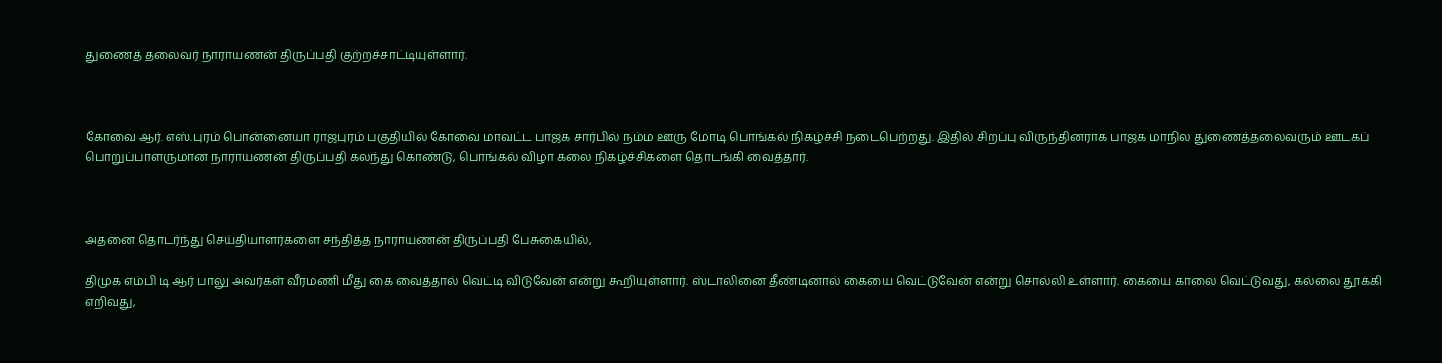துணைத் தலைவர் நாராயணன் திருப்பதி குற்றச்சாட்டியுள்ளார்.



கோவை ஆர். எஸ்.புரம் பொன்னையா ராஜபுரம் பகுதியில் கோவை மாவட்ட பாஜக சார்பில் நம்ம ஊரு மோடி பொங்கல் நிகழ்ச்சி நடைபெற்றது. இதில் சிறப்பு விருந்தினராக பாஜக மாநில துணைத்தலைவரும் ஊடகப் பொறுப்பாளருமான நாராயணன் திருப்பதி கலந்து கொண்டு, பொங்கல் விழா கலை நிகழ்ச்சிகளை தொடங்கி வைத்தார்.



அதனை தொடர்ந்து செய்தியாளர்களை சந்தித்த நாராயணன் திருப்பதி பேசுகையில்,

திமுக எம்பி டி ஆர் பாலு அவர்கள் வீரமணி மீது கை வைத்தால் வெட்டி விடுவேன் என்று கூறியுள்ளார். ஸ்டாலினை தீண்டினால் கையை வெட்டுவேன் என்று சொல்லி உள்ளார். கையை காலை வெட்டுவது, கல்லை தூக்கி எறிவது,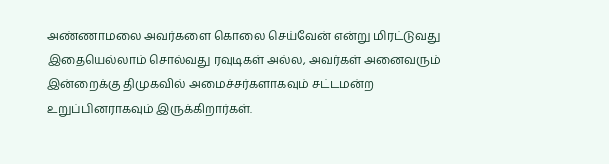அண்ணாமலை அவர்களை கொலை செய்வேன் என்று மிரட்டுவது இதையெல்லாம் சொல்வது ரவுடிகள் அல்ல, அவர்கள் அனைவரும் இன்றைக்கு திமுகவில் அமைச்சர்களாகவும் சட்டமன்ற உறுப்பினராகவும் இருக்கிறார்கள்.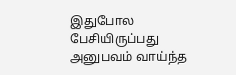இதுபோல பேசியிருப்பது அனுபவம் வாய்ந்த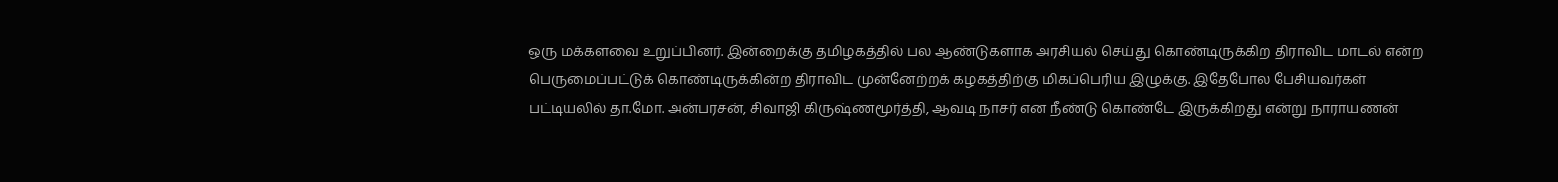ஒரு மக்களவை உறுப்பினர். இன்றைக்கு தமிழகத்தில் பல ஆண்டுகளாக அரசியல் செய்து கொண்டிருக்கிற திராவிட மாடல் என்ற பெருமைப்பட்டுக் கொண்டிருக்கின்ற திராவிட முன்னேற்றக் கழகத்திற்கு மிகப்பெரிய இழுக்கு. இதேபோல பேசியவர்கள் பட்டியலில் தா.மோ. அன்பரசன், சிவாஜி கிருஷ்ணமூர்த்தி, ஆவடி நாசர் என நீண்டு கொண்டே இருக்கிறது என்று நாராயணன்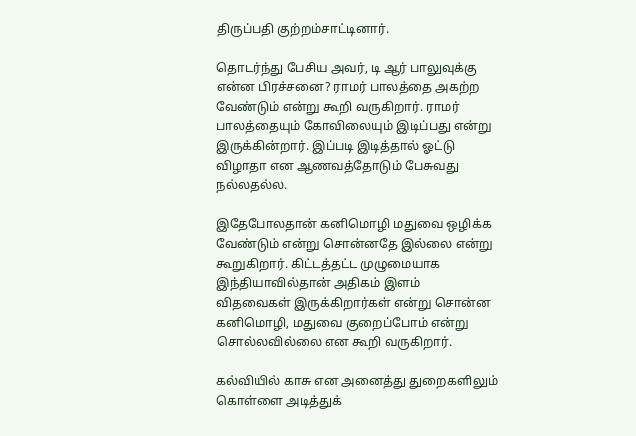திருப்பதி குற்றம்சாட்டினார்.

தொடர்ந்து பேசிய அவர், டி ஆர் பாலுவுக்கு என்ன பிரச்சனை? ராமர் பாலத்தை அகற்ற வேண்டும் என்று கூறி வருகிறார். ராமர் பாலத்தையும் கோவிலையும் இடிப்பது என்று இருக்கின்றார். இப்படி இடித்தால் ஓட்டு விழாதா என ஆணவத்தோடும் பேசுவது நல்லதல்ல.

இதேபோலதான் கனிமொழி மதுவை ஒழிக்க வேண்டும் என்று சொன்னதே இல்லை என்று கூறுகிறார். கிட்டத்தட்ட முழுமையாக இந்தியாவில்தான் அதிகம் இளம் விதவைகள் இருக்கிறார்கள் என்று சொன்ன கனிமொழி, மதுவை குறைப்போம் என்று சொல்லவில்லை என கூறி வருகிறார்.

கல்வியில் காசு என அனைத்து துறைகளிலும் கொள்ளை அடித்துக்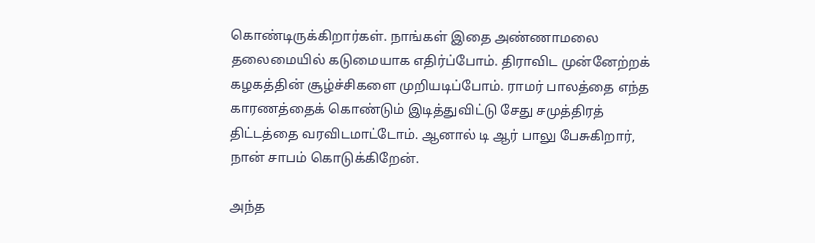கொண்டிருக்கிறார்கள். நாங்கள் இதை அண்ணாமலை தலைமையில் கடுமையாக எதிர்ப்போம். திராவிட முன்னேற்றக் கழகத்தின் சூழ்ச்சிகளை முறியடிப்போம். ராமர் பாலத்தை எந்த காரணத்தைக் கொண்டும் இடித்துவிட்டு சேது சமுத்திரத் திட்டத்தை வரவிடமாட்டோம். ஆனால் டி ஆர் பாலு பேசுகிறார், நான் சாபம் கொடுக்கிறேன்.

அந்த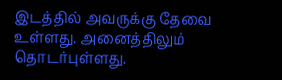இடத்தில் அவருக்கு தேவை உள்ளது. அனைத்திலும் தொடர்புள்ளது.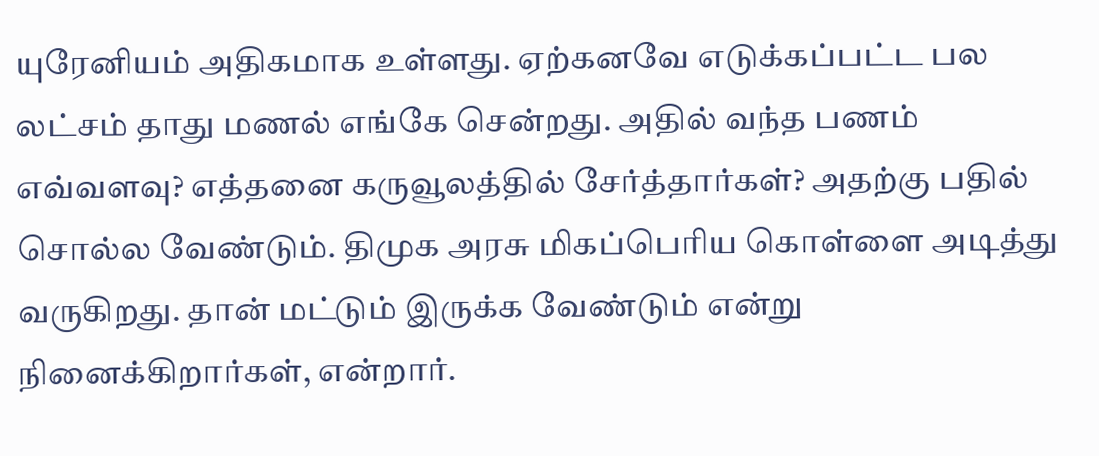யுரேனியம் அதிகமாக உள்ளது. ஏற்கனவே எடுக்கப்பட்ட பல லட்சம் தாது மணல் எங்கே சென்றது. அதில் வந்த பணம் எவ்வளவு? எத்தனை கருவூலத்தில் சேர்த்தார்கள்? அதற்கு பதில் சொல்ல வேண்டும். திமுக அரசு மிகப்பெரிய கொள்ளை அடித்து வருகிறது. தான் மட்டும் இருக்க வேண்டும் என்று நினைக்கிறார்கள், என்றார்.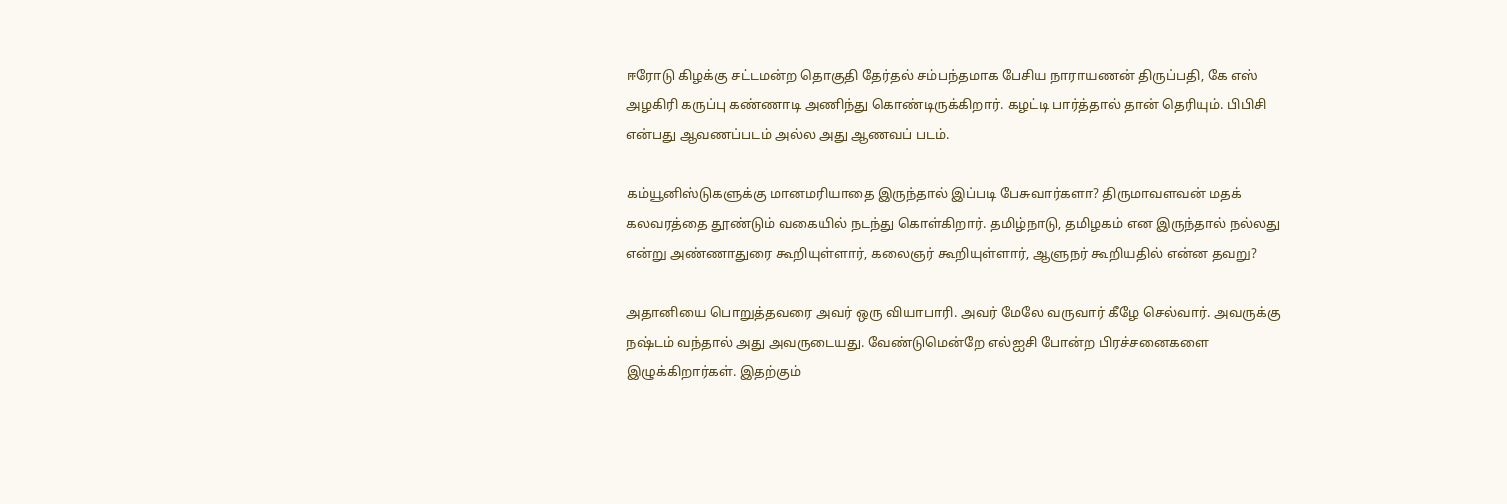ஈரோடு கிழக்கு சட்டமன்ற தொகுதி தேர்தல் சம்பந்தமாக பேசிய நாராயணன் திருப்பதி, கே எஸ் அழகிரி கருப்பு கண்ணாடி அணிந்து கொண்டிருக்கிறார். கழட்டி பார்த்தால் தான் தெரியும். பிபிசி என்பது ஆவணப்படம் அல்ல அது ஆணவப் படம்.

கம்யூனிஸ்டுகளுக்கு மானமரியாதை இருந்தால் இப்படி பேசுவார்களா? திருமாவளவன் மதக் கலவரத்தை தூண்டும் வகையில் நடந்து கொள்கிறார். தமிழ்நாடு, தமிழகம் என இருந்தால் நல்லது என்று அண்ணாதுரை கூறியுள்ளார், கலைஞர் கூறியுள்ளார், ஆளுநர் கூறியதில் என்ன தவறு?

அதானியை பொறுத்தவரை அவர் ஒரு வியாபாரி. அவர் மேலே வருவார் கீழே செல்வார். அவருக்கு நஷ்டம் வந்தால் அது அவருடையது. வேண்டுமென்றே எல்ஐசி போன்ற பிரச்சனைகளை இழுக்கிறார்கள். இதற்கும்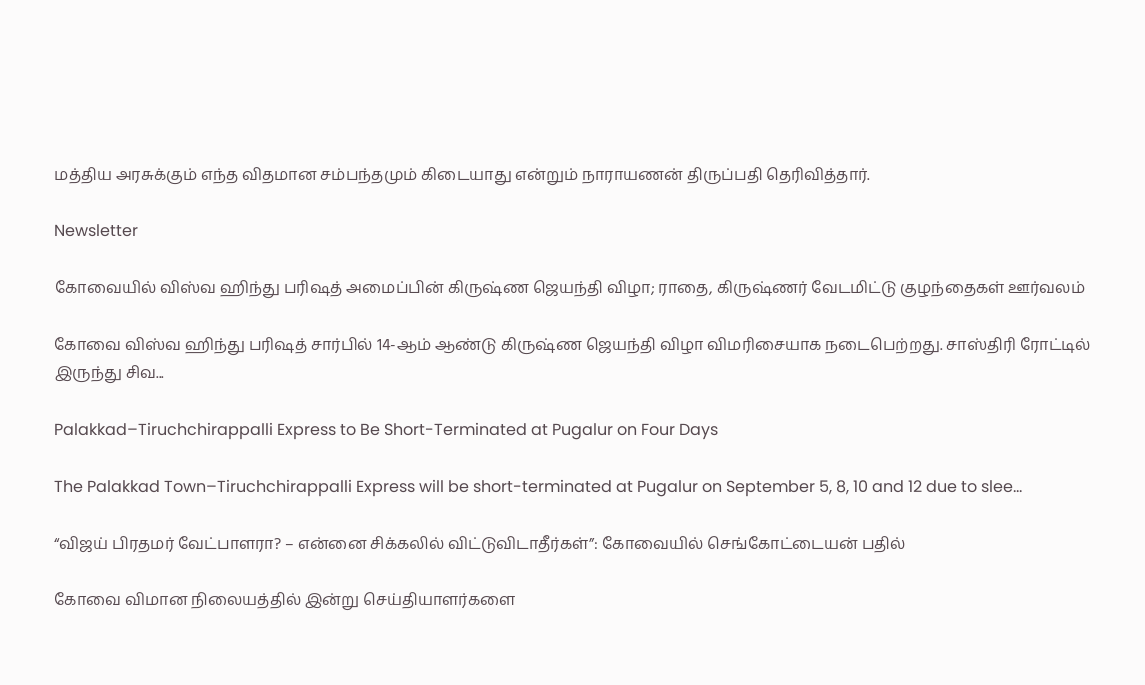மத்திய அரசுக்கும் எந்த விதமான சம்பந்தமும் கிடையாது என்றும் நாராயணன் திருப்பதி தெரிவித்தார்.

Newsletter

கோவையில் விஸ்வ ஹிந்து பரிஷத் அமைப்பின் கிருஷ்ண ஜெயந்தி விழா; ராதை, கிருஷ்ணர் வேடமிட்டு குழந்தைகள் ஊர்வலம்

கோவை விஸ்வ ஹிந்து பரிஷத் சார்பில் 14-ஆம் ஆண்டு கிருஷ்ண ஜெயந்தி விழா விமரிசையாக நடைபெற்றது. சாஸ்திரி ரோட்டில் இருந்து சிவ...

Palakkad–Tiruchchirappalli Express to Be Short-Terminated at Pugalur on Four Days

The Palakkad Town–Tiruchchirappalli Express will be short-terminated at Pugalur on September 5, 8, 10 and 12 due to slee...

“விஜய் பிரதமர் வேட்பாளரா? – என்னை சிக்கலில் விட்டுவிடாதீர்கள்”: கோவையில் செங்கோட்டையன் பதில்

கோவை விமான நிலையத்தில் இன்று செய்தியாளர்களை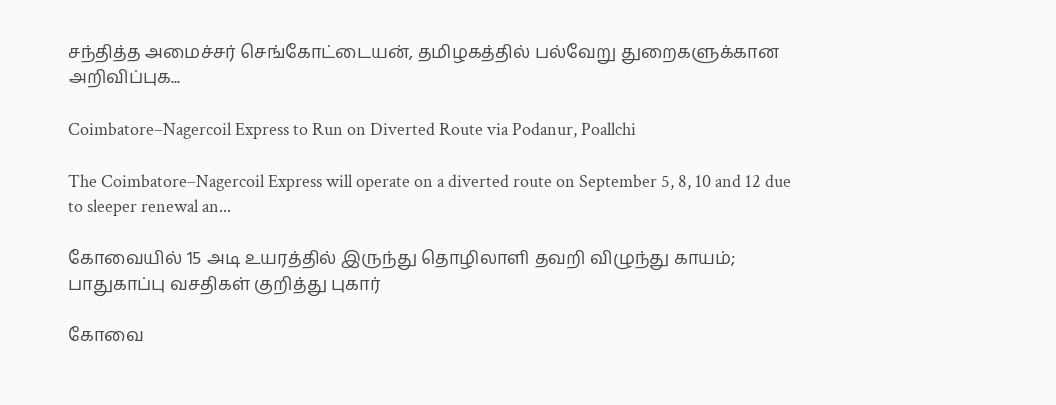சந்தித்த அமைச்சர் செங்கோட்டையன், தமிழகத்தில் பல்வேறு துறைகளுக்கான அறிவிப்புக...

Coimbatore–Nagercoil Express to Run on Diverted Route via Podanur, Poallchi

The Coimbatore–Nagercoil Express will operate on a diverted route on September 5, 8, 10 and 12 due to sleeper renewal an...

கோவையில் 15 அடி உயரத்தில் இருந்து தொழிலாளி தவறி விழுந்து காயம்; பாதுகாப்பு வசதிகள் குறித்து புகார்

கோவை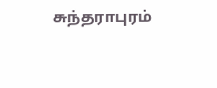சுந்தராபுரம்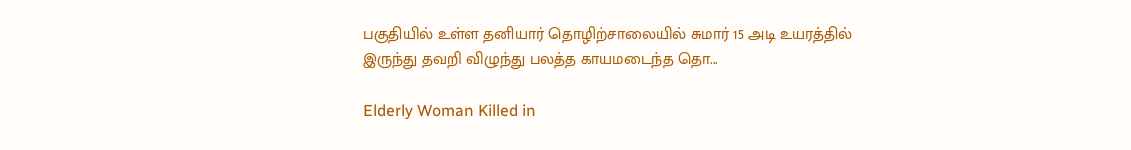பகுதியில் உள்ள தனியார் தொழிற்சாலையில் சுமார் 15 அடி உயரத்தில் இருந்து தவறி விழுந்து பலத்த காயமடைந்த தொ...

Elderly Woman Killed in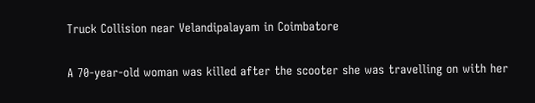Truck Collision near Velandipalayam in Coimbatore

A 70-year-old woman was killed after the scooter she was travelling on with her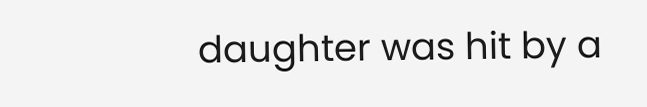daughter was hit by a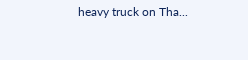heavy truck on Tha...